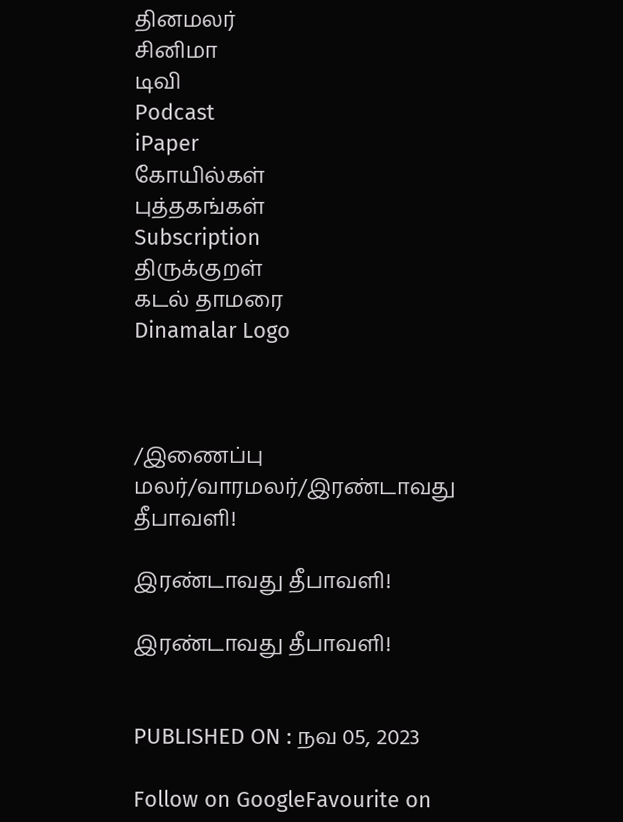தினமலர்
சினிமா
டிவி
Podcast
iPaper
கோயில்கள்
புத்தகங்கள்
Subscription
திருக்குறள்
கடல் தாமரை
Dinamalar Logo



/இணைப்பு மலர்/வாரமலர்/இரண்டாவது தீபாவளி!

இரண்டாவது தீபாவளி!

இரண்டாவது தீபாவளி!


PUBLISHED ON : நவ 05, 2023

Follow on GoogleFavourite on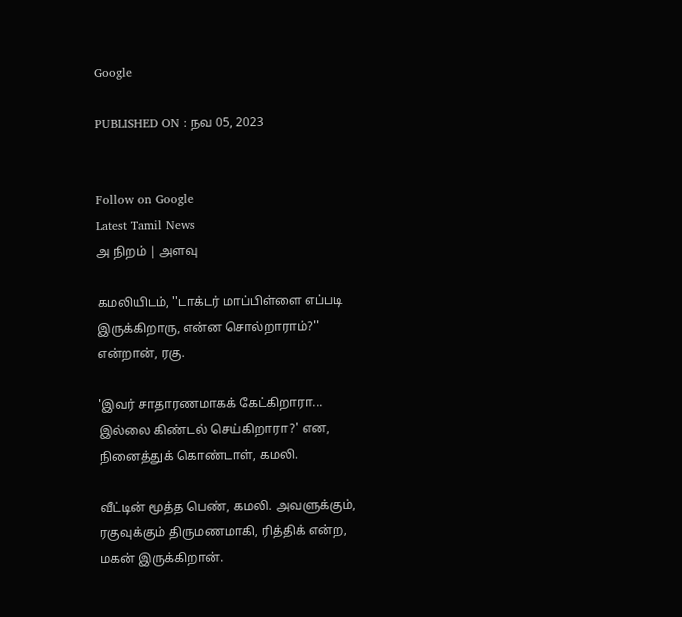Google

PUBLISHED ON : நவ 05, 2023


Follow on Google
Latest Tamil News
அ நிறம் | அளவு

கமலியிடம், ''டாக்டர் மாப்பிள்ளை எப்படி இருக்கிறாரு, என்ன சொல்றாராம்?'' என்றான், ரகு.

'இவர் சாதாரணமாகக் கேட்கிறாரா... இல்லை கிண்டல் செய்கிறாரா?' என, நினைத்துக் கொண்டாள், கமலி.

வீட்டின் மூத்த பெண், கமலி. அவளுக்கும், ரகுவுக்கும் திருமணமாகி, ரித்திக் என்ற, மகன் இருக்கிறான்.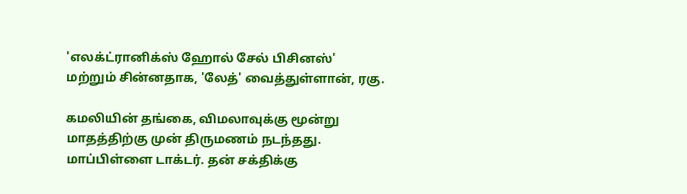'எலக்ட்ரானிக்ஸ் ஹோல் சேல் பிசினஸ்' மற்றும் சின்னதாக, 'லேத்' வைத்துள்ளான், ரகு.

கமலியின் தங்கை, விமலாவுக்கு மூன்று மாதத்திற்கு முன் திருமணம் நடந்தது. மாப்பிள்ளை டாக்டர். தன் சக்திக்கு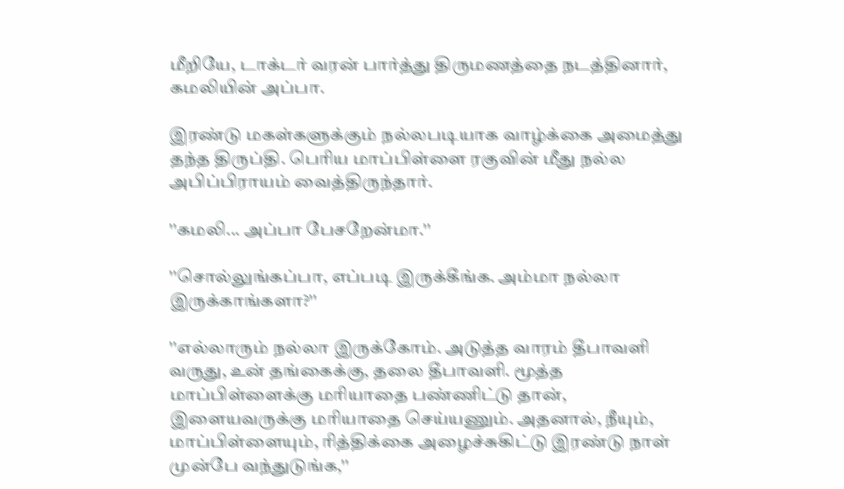மீறியே, டாக்டர் வரன் பார்த்து திருமணத்தை நடத்தினார், கமலியின் அப்பா.

இரண்டு மகள்களுக்கும் நல்லபடியாக வாழ்க்கை அமைத்து தந்த திருப்தி. பெரிய மாப்பிள்ளை ரகுவின் மீது நல்ல அபிப்பிராயம் வைத்திருந்தார்.

''கமலி... அப்பா பேசறேன்மா.''

''சொல்லுங்கப்பா, எப்படி இருக்கீங்க. அம்மா நல்லா இருக்காங்களா?''

''எல்லாரும் நல்லா இருக்கோம். அடுத்த வாரம் தீபாவளி வருது, உன் தங்கைக்கு, தலை தீபாவளி. மூத்த மாப்பிள்ளைக்கு மரியாதை பண்ணிட்டு தான், இளையவருக்கு மரியாதை செய்யணும். அதனால், நீயும், மாப்பிள்ளையும், ரித்திக்கை அழைச்சுகிட்டு இரண்டு நாள் முன்பே வந்துடுங்க,''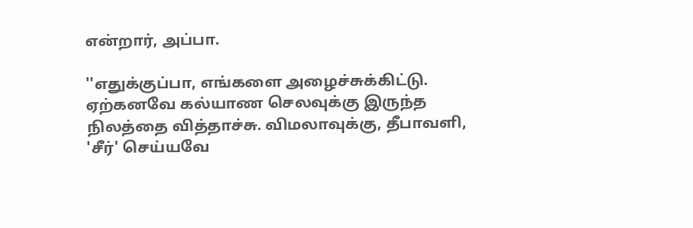என்றார், அப்பா.

''எதுக்குப்பா, எங்களை அழைச்சுக்கிட்டு. ஏற்கனவே கல்யாண செலவுக்கு இருந்த நிலத்தை வித்தாச்சு. விமலாவுக்கு, தீபாவளி, 'சீர்' செய்யவே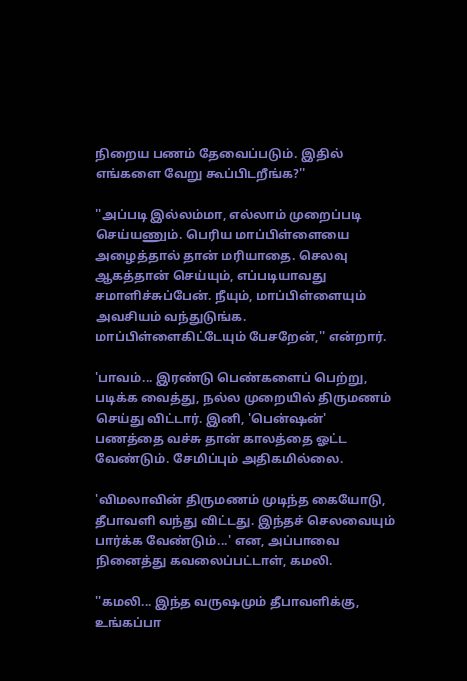நிறைய பணம் தேவைப்படும். இதில் எங்களை வேறு கூப்பிடறீங்க?''

''அப்படி இல்லம்மா, எல்லாம் முறைப்படி செய்யணும். பெரிய மாப்பிள்ளையை அழைத்தால் தான் மரியாதை. செலவு ஆகத்தான் செய்யும், எப்படியாவது சமாளிச்சுப்பேன். நீயும், மாப்பிள்ளையும் அவசியம் வந்துடுங்க. மாப்பிள்ளைகிட்டேயும் பேசறேன்,'' என்றார்.

'பாவம்... இரண்டு பெண்களைப் பெற்று, படிக்க வைத்து, நல்ல முறையில் திருமணம் செய்து விட்டார். இனி, 'பென்ஷன்' பணத்தை வச்சு தான் காலத்தை ஓட்ட வேண்டும். சேமிப்பும் அதிகமில்லை.

'விமலாவின் திருமணம் முடிந்த கையோடு, தீபாவளி வந்து விட்டது. இந்தச் செலவையும் பார்க்க வேண்டும்...' என, அப்பாவை நினைத்து கவலைப்பட்டாள், கமலி.

''கமலி... இந்த வருஷமும் தீபாவளிக்கு, உங்கப்பா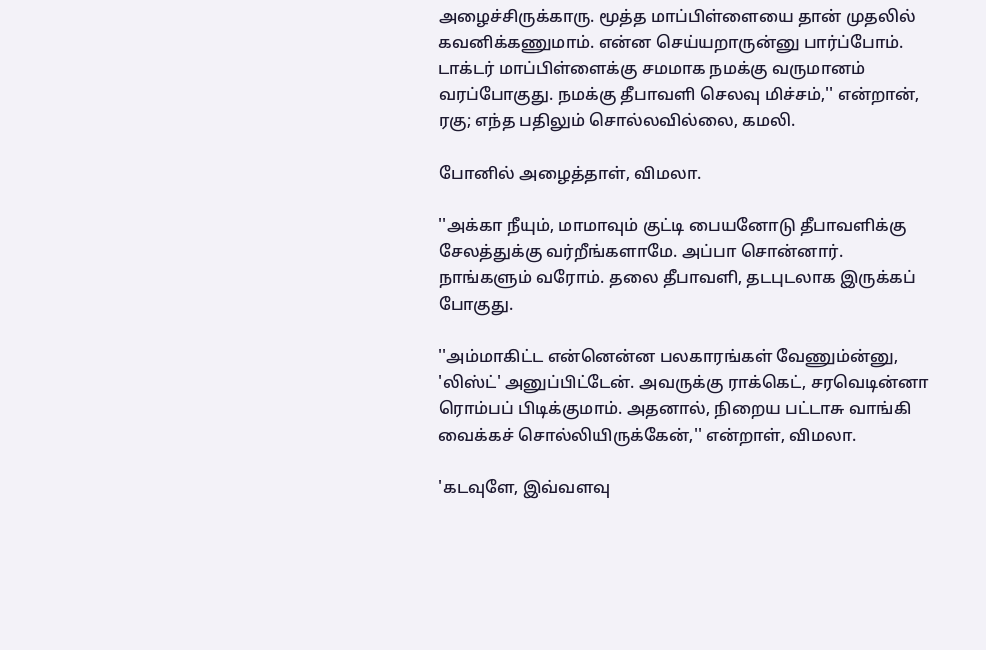அழைச்சிருக்காரு. மூத்த மாப்பிள்ளையை தான் முதலில் கவனிக்கணுமாம். என்ன செய்யறாருன்னு பார்ப்போம். டாக்டர் மாப்பிள்ளைக்கு சமமாக நமக்கு வருமானம் வரப்போகுது. நமக்கு தீபாவளி செலவு மிச்சம்,'' என்றான், ரகு; எந்த பதிலும் சொல்லவில்லை, கமலி.

போனில் அழைத்தாள், விமலா.

''அக்கா நீயும், மாமாவும் குட்டி பையனோடு தீபாவளிக்கு சேலத்துக்கு வர்றீங்களாமே. அப்பா சொன்னார். நாங்களும் வரோம். தலை தீபாவளி, தடபுடலாக இருக்கப் போகுது.

''அம்மாகிட்ட என்னென்ன பலகாரங்கள் வேணும்ன்னு, 'லிஸ்ட்' அனுப்பிட்டேன். அவருக்கு ராக்கெட், சரவெடின்னா ரொம்பப் பிடிக்குமாம். அதனால், நிறைய பட்டாசு வாங்கி வைக்கச் சொல்லியிருக்கேன்,'' என்றாள், விமலா.

'கடவுளே, இவ்வளவு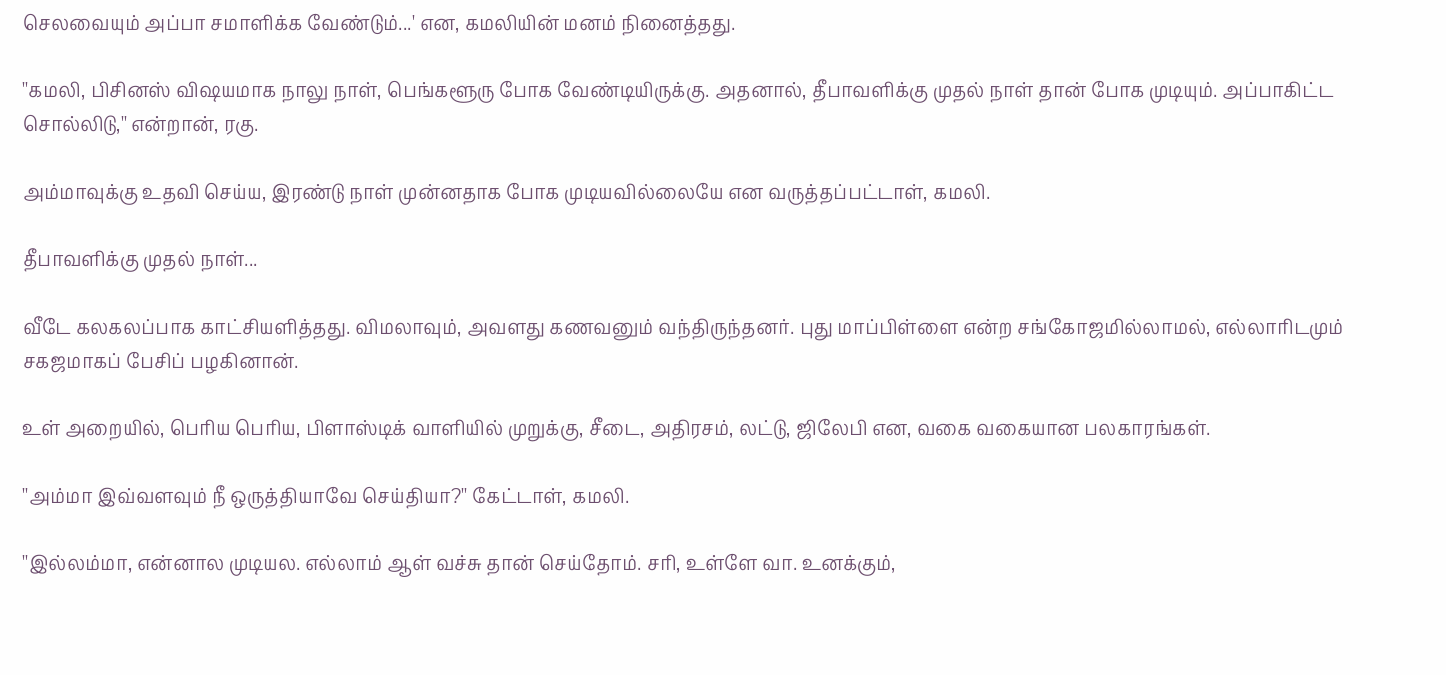செலவையும் அப்பா சமாளிக்க வேண்டும்...' என, கமலியின் மனம் நினைத்தது.

''கமலி, பிசினஸ் விஷயமாக நாலு நாள், பெங்களூரு போக வேண்டியிருக்கு. அதனால், தீபாவளிக்கு முதல் நாள் தான் போக முடியும். அப்பாகிட்ட சொல்லிடு,'' என்றான், ரகு.

அம்மாவுக்கு உதவி செய்ய, இரண்டு நாள் முன்னதாக போக முடியவில்லையே என வருத்தப்பட்டாள், கமலி.

தீபாவளிக்கு முதல் நாள்...

வீடே கலகலப்பாக காட்சியளித்தது. விமலாவும், அவளது கணவனும் வந்திருந்தனர். புது மாப்பிள்ளை என்ற சங்கோஜமில்லாமல், எல்லாரிடமும் சகஜமாகப் பேசிப் பழகினான்.

உள் அறையில், பெரிய பெரிய, பிளாஸ்டிக் வாளியில் முறுக்கு, சீடை, அதிரசம், லட்டு, ஜிலேபி என, வகை வகையான பலகாரங்கள்.

''அம்மா இவ்வளவும் நீ ஒருத்தியாவே செய்தியா?'' கேட்டாள், கமலி.

''இல்லம்மா, என்னால முடியல. எல்லாம் ஆள் வச்சு தான் செய்தோம். சரி, உள்ளே வா. உனக்கும்,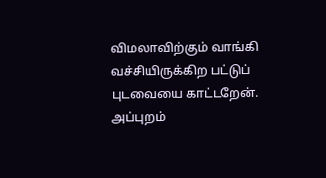விமலாவிற்கும் வாங்கி வச்சியிருக்கிற பட்டுப் புடவையை காட்டறேன். அப்புறம்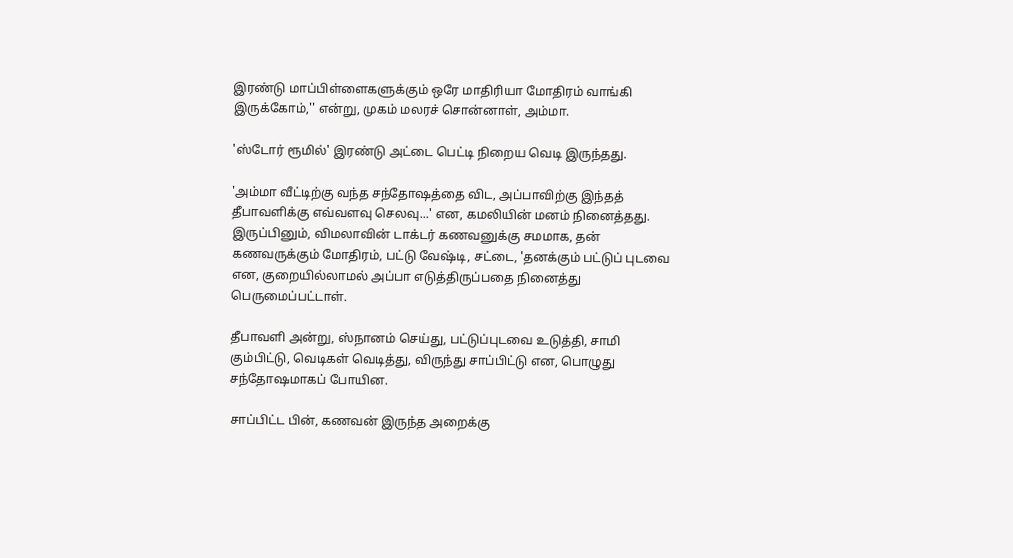இரண்டு மாப்பிள்ளைகளுக்கும் ஒரே மாதிரியா மோதிரம் வாங்கி இருக்கோம்,'' என்று, முகம் மலரச் சொன்னாள், அம்மா.

'ஸ்டோர் ரூமில்' இரண்டு அட்டை பெட்டி நிறைய வெடி இருந்தது.

'அம்மா வீட்டிற்கு வந்த சந்தோஷத்தை விட, அப்பாவிற்கு இந்தத் தீபாவளிக்கு எவ்வளவு செலவு...' என, கமலியின் மனம் நினைத்தது. இருப்பினும், விமலாவின் டாக்டர் கணவனுக்கு சமமாக, தன் கணவருக்கும் மோதிரம், பட்டு வேஷ்டி, சட்டை, 'தனக்கும் பட்டுப் புடவை என, குறையில்லாமல் அப்பா எடுத்திருப்பதை நினைத்து பெருமைப்பட்டாள்.

தீபாவளி அன்று, ஸ்நானம் செய்து, பட்டுப்புடவை உடுத்தி, சாமி கும்பிட்டு, வெடிகள் வெடித்து, விருந்து சாப்பிட்டு என, பொழுது சந்தோஷமாகப் போயின.

சாப்பிட்ட பின், கணவன் இருந்த அறைக்கு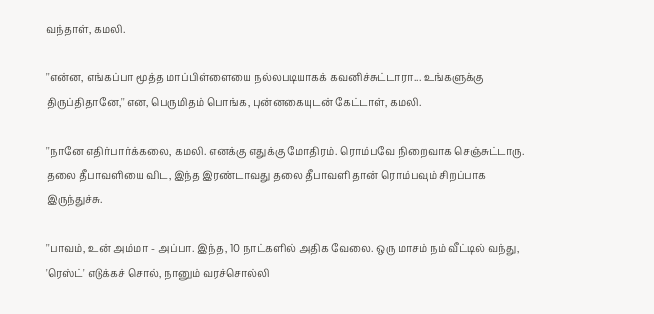வந்தாள், கமலி.

''என்ன, எங்கப்பா மூத்த மாப்பிள்ளையை நல்லபடியாகக் கவனிச்சுட்டாரா... உங்களுக்கு திருப்திதானே,'' என, பெருமிதம் பொங்க, புன்னகையுடன் கேட்டாள், கமலி.

''நானே எதிர்பார்க்கலை, கமலி. எனக்கு எதுக்கு மோதிரம். ரொம்பவே நிறைவாக செஞ்சுட்டாரு. தலை தீபாவளியை விட, இந்த இரண்டாவது தலை தீபாவளி தான் ரொம்பவும் சிறப்பாக இருந்துச்சு.

''பாவம், உன் அம்மா - அப்பா. இந்த, 10 நாட்களில் அதிக வேலை. ஒரு மாசம் நம் வீட்டில் வந்து, 'ரெஸ்ட்' எடுக்கச் சொல், நானும் வரச்சொல்லி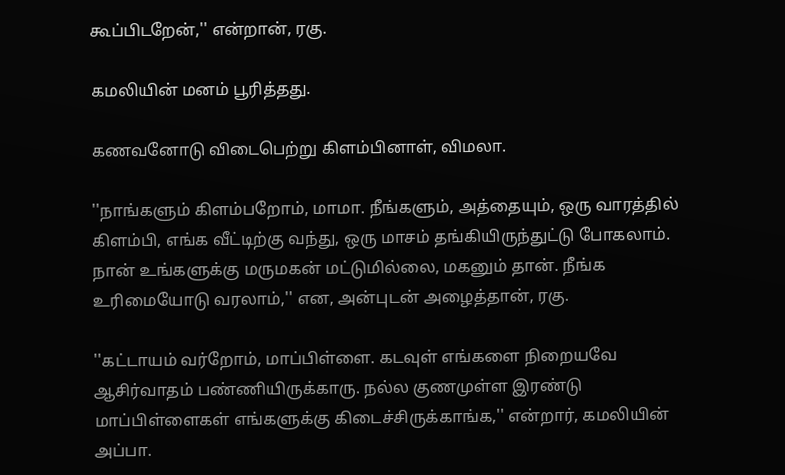கூப்பிடறேன்,'' என்றான், ரகு.

கமலியின் மனம் பூரித்தது.

கணவனோடு விடைபெற்று கிளம்பினாள், விமலா.

''நாங்களும் கிளம்பறோம், மாமா. நீங்களும், அத்தையும், ஒரு வாரத்தில் கிளம்பி, எங்க வீட்டிற்கு வந்து, ஒரு மாசம் தங்கியிருந்துட்டு போகலாம். நான் உங்களுக்கு மருமகன் மட்டுமில்லை, மகனும் தான். நீங்க உரிமையோடு வரலாம்,'' என, அன்புடன் அழைத்தான், ரகு.

''கட்டாயம் வர்றோம், மாப்பிள்ளை. கடவுள் எங்களை நிறையவே ஆசிர்வாதம் பண்ணியிருக்காரு. நல்ல குணமுள்ள இரண்டு மாப்பிள்ளைகள் எங்களுக்கு கிடைச்சிருக்காங்க,'' என்றார், கமலியின் அப்பா.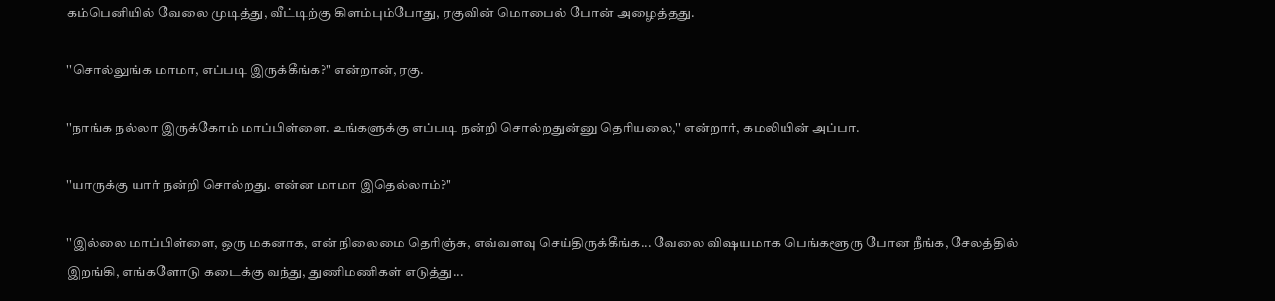கம்பெனியில் வேலை முடித்து, வீட்டிற்கு கிளம்பும்போது, ரகுவின் மொபைல் போன் அழைத்தது.

''சொல்லுங்க மாமா, எப்படி இருக்கீங்க?'' என்றான், ரகு.

''நாங்க நல்லா இருக்கோம் மாப்பிள்ளை. உங்களுக்கு எப்படி நன்றி சொல்றதுன்னு தெரியலை,'' என்றார், கமலியின் அப்பா.

''யாருக்கு யார் நன்றி சொல்றது. என்ன மாமா இதெல்லாம்?''

''இல்லை மாப்பிள்ளை, ஒரு மகனாக, என் நிலைமை தெரிஞ்சு, எவ்வளவு செய்திருக்கீங்க... வேலை விஷயமாக பெங்களூரு போன நீங்க, சேலத்தில் இறங்கி, எங்களோடு கடைக்கு வந்து, துணிமணிகள் எடுத்து...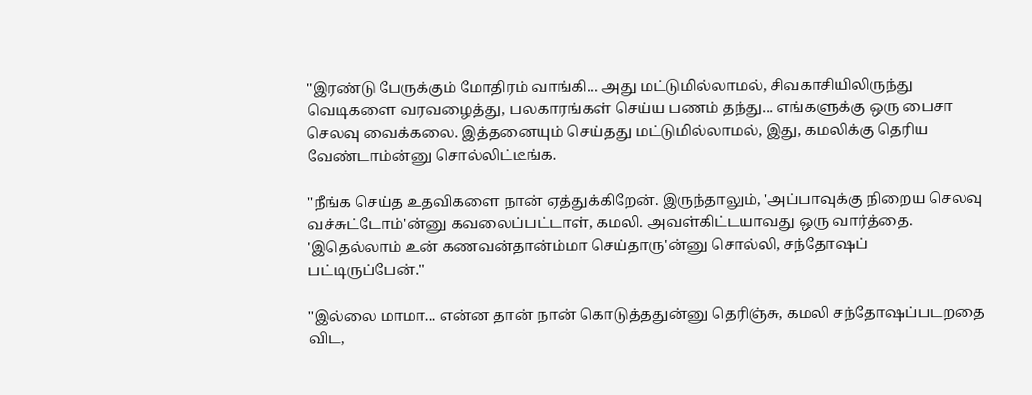''இரண்டு பேருக்கும் மோதிரம் வாங்கி... அது மட்டுமில்லாமல், சிவகாசியிலிருந்து வெடிகளை வரவழைத்து, பலகாரங்கள் செய்ய பணம் தந்து... எங்களுக்கு ஒரு பைசா செலவு வைக்கலை. இத்தனையும் செய்தது மட்டுமில்லாமல், இது, கமலிக்கு தெரிய வேண்டாம்ன்னு சொல்லிட்டீங்க.

''நீங்க செய்த உதவிகளை நான் ஏத்துக்கிறேன். இருந்தாலும், 'அப்பாவுக்கு நிறைய செலவு வச்சுட்டோம்'ன்னு கவலைப்பட்டாள், கமலி. அவள்கிட்டயாவது ஒரு வார்த்தை. 'இதெல்லாம் உன் கணவன்தான்ம்மா செய்தாரு'ன்னு சொல்லி, சந்தோஷப் பட்டிருப்பேன்.''

''இல்லை மாமா... என்ன தான் நான் கொடுத்ததுன்னு தெரிஞ்சு, கமலி சந்தோஷப்படறதை விட,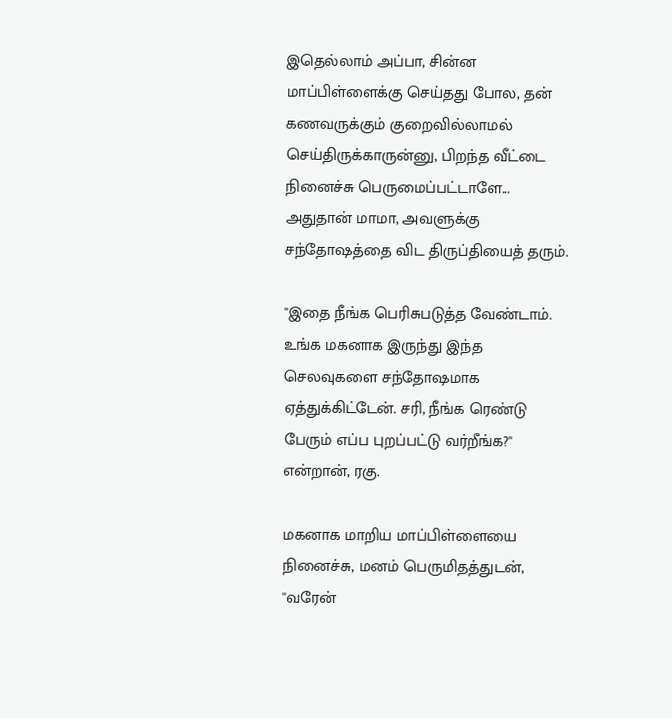இதெல்லாம் அப்பா, சின்ன மாப்பிள்ளைக்கு செய்தது போல, தன் கணவருக்கும் குறைவில்லாமல் செய்திருக்காருன்னு, பிறந்த வீட்டை நினைச்சு பெருமைப்பட்டாளே... அதுதான் மாமா, அவளுக்கு சந்தோஷத்தை விட திருப்தியைத் தரும்.

''இதை நீங்க பெரிசுபடுத்த வேண்டாம். உங்க மகனாக இருந்து இந்த செலவுகளை சந்தோஷமாக ஏத்துக்கிட்டேன். சரி, நீங்க ரெண்டு பேரும் எப்ப புறப்பட்டு வர்றீங்க?'' என்றான், ரகு.

மகனாக மாறிய மாப்பிள்ளையை நினைச்சு, மனம் பெருமிதத்துடன், ''வரேன்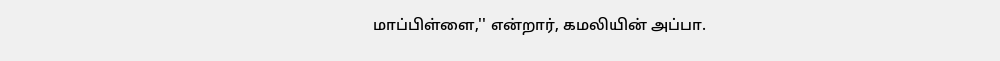மாப்பிள்ளை,'' என்றார், கமலியின் அப்பா.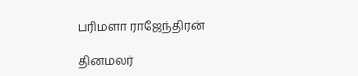பரிமளா ராஜேந்திரன்

தினமலர்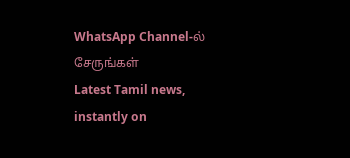WhatsApp Channel-ல் சேருங்கள்
Latest Tamil news, instantly on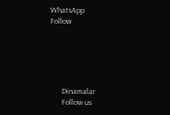WhatsApp
Follow





      Dinamalar
      Follow us